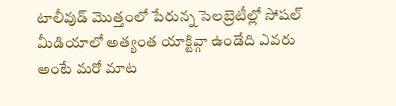టాలీవుడ్ మొత్తంలో పేరున్న సెలబ్రెటీల్లో సోషల్ మీడియాలో అత్యంత యాక్టివ్గా ఉండేది ఎవరు అంటే మరో మాట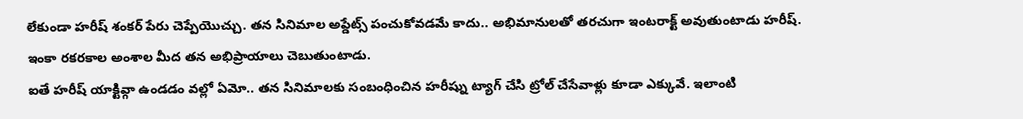లేకుండా హరీష్ శంకర్ పేరు చెప్పేయొచ్చు. తన సినిమాల అప్డేట్స్ పంచుకోవడమే కాదు.. అభిమానులతో తరచుగా ఇంటరాక్ట్ అవుతుంటాడు హరీష్. ఇంకా రకరకాల అంశాల మీద తన అభిప్రాయాలు చెబుతుంటాడు.
ఐతే హరీష్ యాక్టివ్గా ఉండడం వల్లో ఏమో.. తన సినిమాలకు సంబంధించిన హరీష్ను ట్యాగ్ చేసి ట్రోల్ చేసేవాళ్లు కూడా ఎక్కువే. ఇలాంటి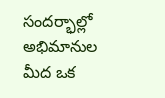సందర్భాల్లో అభిమానుల మీద ఒక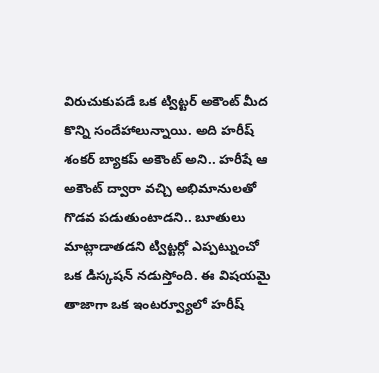విరుచుకుపడే ఒక ట్విట్టర్ అకౌంట్ మీద కొన్ని సందేహాలున్నాయి. అది హరీష్ శంకర్ బ్యాకప్ అకౌంట్ అని.. హరీషే ఆ అకౌంట్ ద్వారా వచ్చి అభిమానులతో గొడవ పడుతుంటాడని.. బూతులు మాట్లాడాతడని ట్విట్టర్లో ఎప్పట్నుంచో ఒక డిస్కషన్ నడుస్తోంది. ఈ విషయమై తాజాగా ఒక ఇంటర్వ్యూలో హరీష్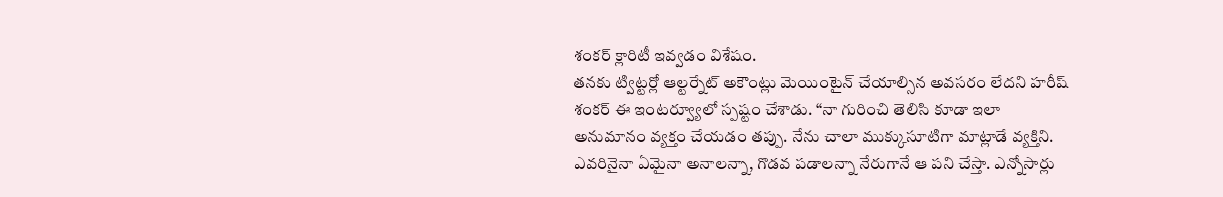శంకర్ క్లారిటీ ఇవ్వడం విశేషం.
తనకు ట్విట్టర్లో ఆల్టర్నేట్ అకౌంట్లు మెయింటైన్ చేయాల్సిన అవసరం లేదని హరీష్ శంకర్ ఈ ఇంటర్వ్యూలో స్పష్టం చేశాడు. “నా గురించి తెలిసి కూడా ఇలా అనుమానం వ్యక్తం చేయడం తప్పు. నేను చాలా ముక్కుసూటిగా మాట్లాడే వ్యక్తిని. ఎవరినైనా ఏమైనా అనాలన్నా, గొడవ పడాలన్నా నేరుగానే ఆ పని చేస్తా. ఎన్నోసార్లు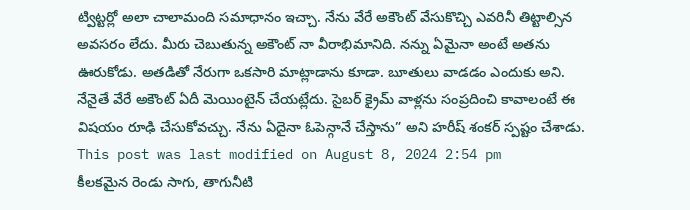ట్విట్టర్లో అలా చాలామంది సమాధానం ఇచ్చా. నేను వేరే అకౌంట్ వేసుకొచ్చి ఎవరినీ తిట్టాల్సిన అవసరం లేదు. మీరు చెబుతున్న అకౌంట్ నా వీరాభిమానిది. నన్ను ఏమైనా అంటే అతను ఊరుకోడు. అతడితో నేరుగా ఒకసారి మాట్లాడాను కూడా. బూతులు వాడడం ఎందుకు అని. నేనైతే వేరే అకౌంట్ ఏదీ మెయింటైన్ చేయట్లేదు. సైబర్ క్రైమ్ వాళ్లను సంప్రదించి కావాలంటే ఈ విషయం రూఢి చేసుకోవచ్చు. నేను ఏదైనా ఓపెన్గానే చేస్తాను” అని హరీష్ శంకర్ స్పష్టం చేశాడు.
This post was last modified on August 8, 2024 2:54 pm
కీలకమైన రెండు సాగు, తాగునీటి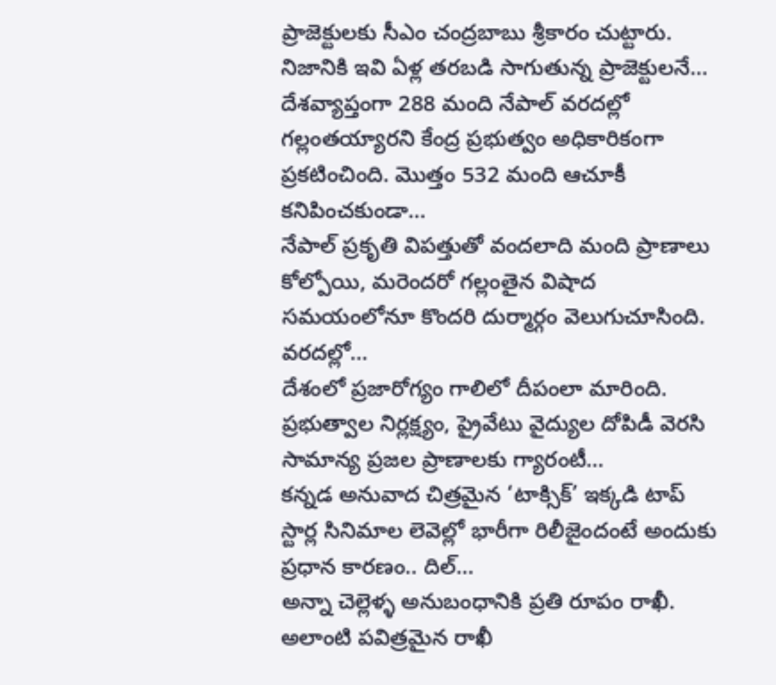ప్రాజెక్టులకు సీఎం చంద్రబాబు శ్రీకారం చుట్టారు. నిజానికి ఇవి ఏళ్ల తరబడి సాగుతున్న ప్రాజెక్టులనే…
దేశవ్యాప్తంగా 288 మంది నేపాల్ వరదల్లో గల్లంతయ్యారని కేంద్ర ప్రభుత్వం అధికారికంగా ప్రకటించింది. మొత్తం 532 మంది ఆచూకీ కనిపించకుండా…
నేపాల్ ప్రకృతి విపత్తుతో వందలాది మంది ప్రాణాలు కోల్పోయి, మరెందరో గల్లంతైన విషాద సమయంలోనూ కొందరి దుర్మార్గం వెలుగుచూసింది. వరదల్లో…
దేశంలో ప్రజారోగ్యం గాలిలో దీపంలా మారింది. ప్రభుత్వాల నిర్లక్ష్యం, ప్రైవేటు వైద్యుల దోపిడీ వెరసి సామాన్య ప్రజల ప్రాణాలకు గ్యారంటీ…
కన్నడ అనువాద చిత్రమైన ‘టాక్సిక్’ ఇక్కడి టాప్ స్టార్ల సినిమాల లెవెల్లో భారీగా రిలీజైందంటే అందుకు ప్రధాన కారణం.. దిల్…
అన్నా చెల్లెళ్ళ అనుబంధానికి ప్రతి రూపం రాఖీ. అలాంటి పవిత్రమైన రాఖీ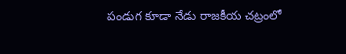పండుగ కూడా నేడు రాజకీయ చట్రంలో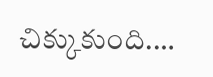చిక్కుకుంది.…